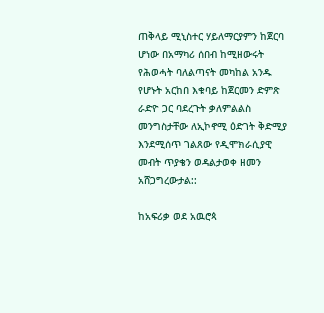ጠቅላይ ሚኒስተር ሃይለማርያምን ከጀርባ ሆነው በአማካሪ ሰበብ ከሚዘውሩት የሕወሓት ባለልጣናት መካከል አንዱ የሆኑት አርከበ እቁባይ ከጀርመን ድምጽ ራድዮ ጋር ባደረጉት ቃለምልልስ መንግስታቸው ለኢኮኖሚ ዕድገት ቅድሚያ እንደሚሰጥ ገልጸው የዲሞክራሲያዊ መብት ጥያቄን ወዳልታወቀ ዘመን አሸጋግረውታል::

ከአፍሪቃ ወደ አዉሮጳ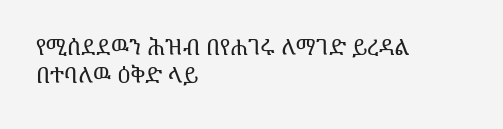የሚሰደደዉን ሕዝብ በየሐገሩ ለማገድ ይረዳል በተባለዉ ዕቅድ ላይ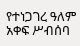የተነጋገረ ዓለም አቀፍ ሥብሰባ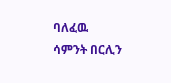ባለፈዉ ሳምንት በርሊን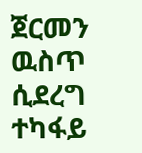ጀርመን ዉስጥ ሲደረግ ተካፋይ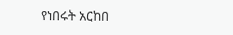የነበሩት አርከበ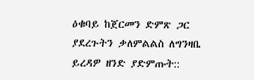ዕቁባይ ከጀርመን ድምጽ ጋር ያደረጉትን ቃለምልልስ ለግንዛቤ ይረዳዎ ዘንድ ያድምጡት::